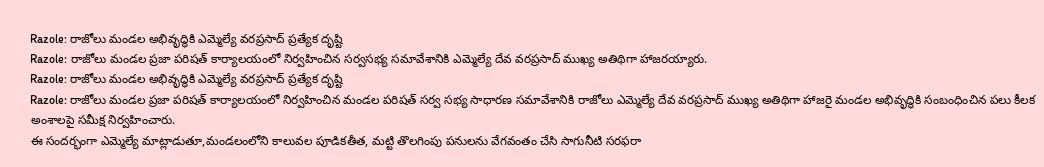Razole: రాజోలు మండల అభివృద్ధికి ఎమ్మెల్యే వరప్రసాద్ ప్రత్యేక దృష్టి
Razole: రాజోలు మండల ప్రజా పరిషత్ కార్యాలయంలో నిర్వహించిన సర్వసభ్య సమావేశానికి ఎమ్మెల్యే దేవ వరప్రసాద్ ముఖ్య అతిథిగా హాజరయ్యారు.
Razole: రాజోలు మండల అభివృద్ధికి ఎమ్మెల్యే వరప్రసాద్ ప్రత్యేక దృష్టి
Razole: రాజోలు మండల ప్రజా పరిషత్ కార్యాలయంలో నిర్వహించిన మండల పరిషత్ సర్వ సభ్య సాధారణ సమావేశానికి రాజోలు ఎమ్మెల్యే దేవ వరప్రసాద్ ముఖ్య అతిథిగా హాజరై మండల అభివృద్ధికి సంబంధించిన పలు కీలక అంశాలపై సమీక్ష నిర్వహించారు.
ఈ సందర్భంగా ఎమ్మెల్యే మాట్లాడుతూ,మండలంలోని కాలువల పూడికతీత, మట్టి తొలగింపు పనులను వేగవంతం చేసి సాగునీటి సరఫరా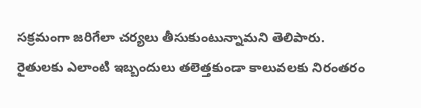సక్రమంగా జరిగేలా చర్యలు తీసుకుంటున్నామని తెలిపారు. రైతులకు ఎలాంటి ఇబ్బందులు తలెత్తకుండా కాలువలకు నిరంతరం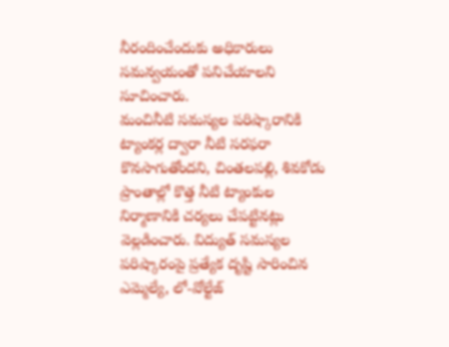నీరందించేందుకు అధికారులు సమన్వయంతో పనిచేయాలని సూచించారు.
మంచినీటి సమస్యల పరిష్కారానికి ట్యాంకర్ల ద్వారా నీటి సరఫరా కొనసాగుతోందని, చింతలపల్లి, శివకోడు ప్రాంతాల్లో కొత్త నీటి ట్యాంకుల నిర్మాణానికి చర్యలు చేపట్టినట్లు వెల్లడించారు. విద్యుత్ సమస్యల పరిష్కారంపై ప్రత్యేక దృష్టి సారించిన ఎమ్మెల్యే, లో-వోల్టేజ్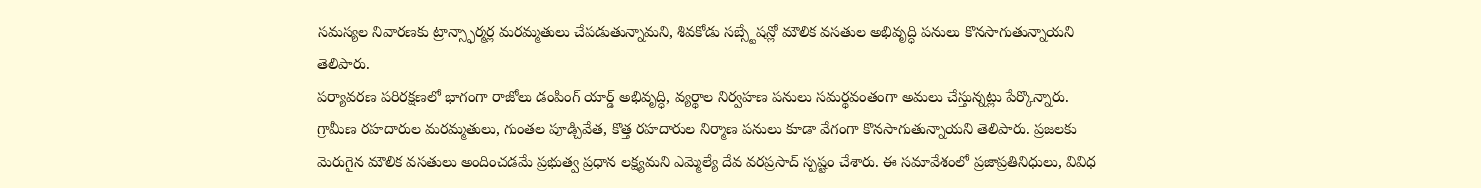సమస్యల నివారణకు ట్రాన్స్ఫార్మర్ల మరమ్మతులు చేపడుతున్నామని, శివకోడు సబ్స్టేషన్లో మౌలిక వసతుల అభివృద్ధి పనులు కొనసాగుతున్నాయని తెలిపారు.
పర్యావరణ పరిరక్షణలో భాగంగా రాజోలు డంపింగ్ యార్డ్ అభివృద్ధి, వ్యర్థాల నిర్వహణ పనులు సమర్థవంతంగా అమలు చేస్తున్నట్లు పేర్కొన్నారు. గ్రామీణ రహదారుల మరమ్మతులు, గుంతల పూడ్చివేత, కొత్త రహదారుల నిర్మాణ పనులు కూడా వేగంగా కొనసాగుతున్నాయని తెలిపారు. ప్రజలకు మెరుగైన మౌలిక వసతులు అందించడమే ప్రభుత్వ ప్రధాన లక్ష్యమని ఎమ్మెల్యే దేవ వరప్రసాద్ స్పష్టం చేశారు. ఈ సమావేశంలో ప్రజాప్రతినిధులు, వివిధ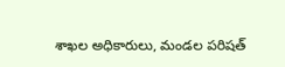శాఖల అధికారులు, మండల పరిషత్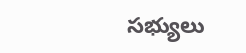సభ్యులు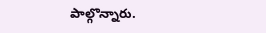పాల్గొన్నారు.